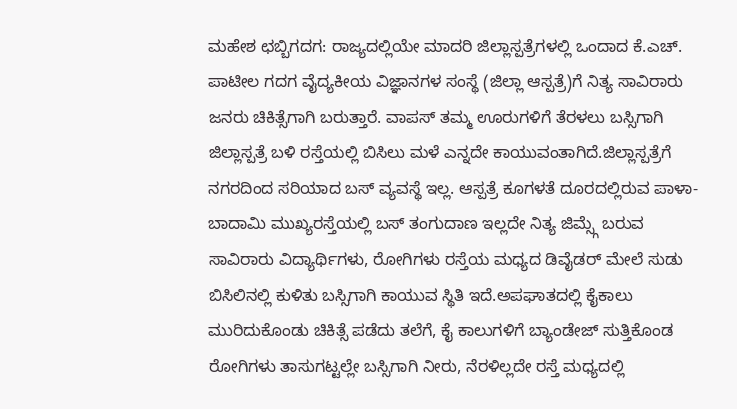ಮಹೇಶ ಛಬ್ಬಿಗದಗ: ರಾಜ್ಯದಲ್ಲಿಯೇ ಮಾದರಿ ಜಿಲ್ಲಾಸ್ಪತ್ರೆಗಳಲ್ಲಿ ಒಂದಾದ ಕೆ.ಎಚ್. ಪಾಟೀಲ ಗದಗ ವೈದ್ಯಕೀಯ ವಿಜ್ಞಾನಗಳ ಸಂಸ್ಥೆ (ಜಿಲ್ಲಾ ಆಸ್ಪತ್ರೆ)ಗೆ ನಿತ್ಯ ಸಾವಿರಾರು ಜನರು ಚಿಕಿತ್ಸೆಗಾಗಿ ಬರುತ್ತಾರೆ. ವಾಪಸ್ ತಮ್ಮ ಊರುಗಳಿಗೆ ತೆರಳಲು ಬಸ್ಸಿಗಾಗಿ ಜಿಲ್ಲಾಸ್ಪತ್ರೆ ಬಳಿ ರಸ್ತೆಯಲ್ಲಿ ಬಿಸಿಲು ಮಳೆ ಎನ್ನದೇ ಕಾಯುವಂತಾಗಿದೆ.ಜಿಲ್ಲಾಸ್ಪತ್ರೆಗೆ ನಗರದಿಂದ ಸರಿಯಾದ ಬಸ್ ವ್ಯವಸ್ಥೆ ಇಲ್ಲ. ಆಸ್ಪತ್ರೆ ಕೂಗಳತೆ ದೂರದಲ್ಲಿರುವ ಪಾಳಾ- ಬಾದಾಮಿ ಮುಖ್ಯರಸ್ತೆಯಲ್ಲಿ ಬಸ್ ತಂಗುದಾಣ ಇಲ್ಲದೇ ನಿತ್ಯ ಜಿಮ್ಸ್ಗೆ ಬರುವ ಸಾವಿರಾರು ವಿದ್ಯಾರ್ಥಿಗಳು, ರೋಗಿಗಳು ರಸ್ತೆಯ ಮಧ್ಯದ ಡಿವೈಡರ್ ಮೇಲೆ ಸುಡು ಬಿಸಿಲಿನಲ್ಲಿ ಕುಳಿತು ಬಸ್ಸಿಗಾಗಿ ಕಾಯುವ ಸ್ಥಿತಿ ಇದೆ.ಅಪಘಾತದಲ್ಲಿ ಕೈಕಾಲು ಮುರಿದುಕೊಂಡು ಚಿಕಿತ್ಸೆ ಪಡೆದು ತಲೆಗೆ, ಕೈ ಕಾಲುಗಳಿಗೆ ಬ್ಯಾಂಡೇಜ್ ಸುತ್ತಿಕೊಂಡ ರೋಗಿಗಳು ತಾಸುಗಟ್ಟಲ್ಲೇ ಬಸ್ಸಿಗಾಗಿ ನೀರು, ನೆರಳಿಲ್ಲದೇ ರಸ್ತೆ ಮಧ್ಯದಲ್ಲಿ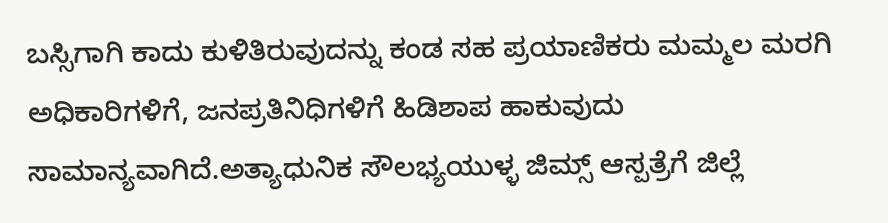ಬಸ್ಸಿಗಾಗಿ ಕಾದು ಕುಳಿತಿರುವುದನ್ನು ಕಂಡ ಸಹ ಪ್ರಯಾಣಿಕರು ಮಮ್ಮಲ ಮರಗಿ ಅಧಿಕಾರಿಗಳಿಗೆ, ಜನಪ್ರತಿನಿಧಿಗಳಿಗೆ ಹಿಡಿಶಾಪ ಹಾಕುವುದು ಸಾಮಾನ್ಯವಾಗಿದೆ.ಅತ್ಯಾಧುನಿಕ ಸೌಲಭ್ಯಯುಳ್ಳ ಜಿಮ್ಸ್ ಆಸ್ಪತ್ರೆಗೆ ಜಿಲ್ಲೆ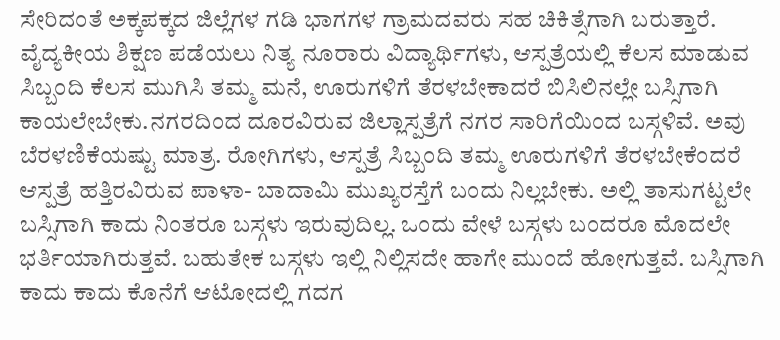ಸೇರಿದಂತೆ ಅಕ್ಕಪಕ್ಕದ ಜಿಲ್ಲೆಗಳ ಗಡಿ ಭಾಗಗಳ ಗ್ರಾಮದವರು ಸಹ ಚಿಕಿತ್ಸೆಗಾಗಿ ಬರುತ್ತಾರೆ. ವೈದ್ಯಕೀಯ ಶಿಕ್ಷಣ ಪಡೆಯಲು ನಿತ್ಯ ನೂರಾರು ವಿದ್ಯಾರ್ಥಿಗಳು, ಆಸ್ಪತ್ರೆಯಲ್ಲಿ ಕೆಲಸ ಮಾಡುವ ಸಿಬ್ಬಂದಿ ಕೆಲಸ ಮುಗಿಸಿ ತಮ್ಮ ಮನೆ, ಊರುಗಳಿಗೆ ತೆರಳಬೇಕಾದರೆ ಬಿಸಿಲಿನಲ್ಲೇ ಬಸ್ಸಿಗಾಗಿ ಕಾಯಲೇಬೇಕು.ನಗರದಿಂದ ದೂರವಿರುವ ಜಿಲ್ಲಾಸ್ಪತ್ರೆಗೆ ನಗರ ಸಾರಿಗೆಯಿಂದ ಬಸ್ಗಳಿವೆ. ಅವು ಬೆರಳಣಿಕೆಯಷ್ಟು ಮಾತ್ರ. ರೋಗಿಗಳು, ಆಸ್ಪತ್ರೆ ಸಿಬ್ಬಂದಿ ತಮ್ಮ ಊರುಗಳಿಗೆ ತೆರಳಬೇಕೆಂದರೆ ಆಸ್ಪತ್ರೆ ಹತ್ತಿರವಿರುವ ಪಾಳಾ- ಬಾದಾಮಿ ಮುಖ್ಯರಸ್ತೆಗೆ ಬಂದು ನಿಲ್ಲಬೇಕು. ಅಲ್ಲಿ ತಾಸುಗಟ್ಟಲೇ ಬಸ್ಸಿಗಾಗಿ ಕಾದು ನಿಂತರೂ ಬಸ್ಗಳು ಇರುವುದಿಲ್ಲ. ಒಂದು ವೇಳೆ ಬಸ್ಗಳು ಬಂದರೂ ಮೊದಲೇ ಭರ್ತಿಯಾಗಿರುತ್ತವೆ. ಬಹುತೇಕ ಬಸ್ಗಳು ಇಲ್ಲಿ ನಿಲ್ಲಿಸದೇ ಹಾಗೇ ಮುಂದೆ ಹೋಗುತ್ತವೆ. ಬಸ್ಸಿಗಾಗಿ ಕಾದು ಕಾದು ಕೊನೆಗೆ ಆಟೋದಲ್ಲಿ ಗದಗ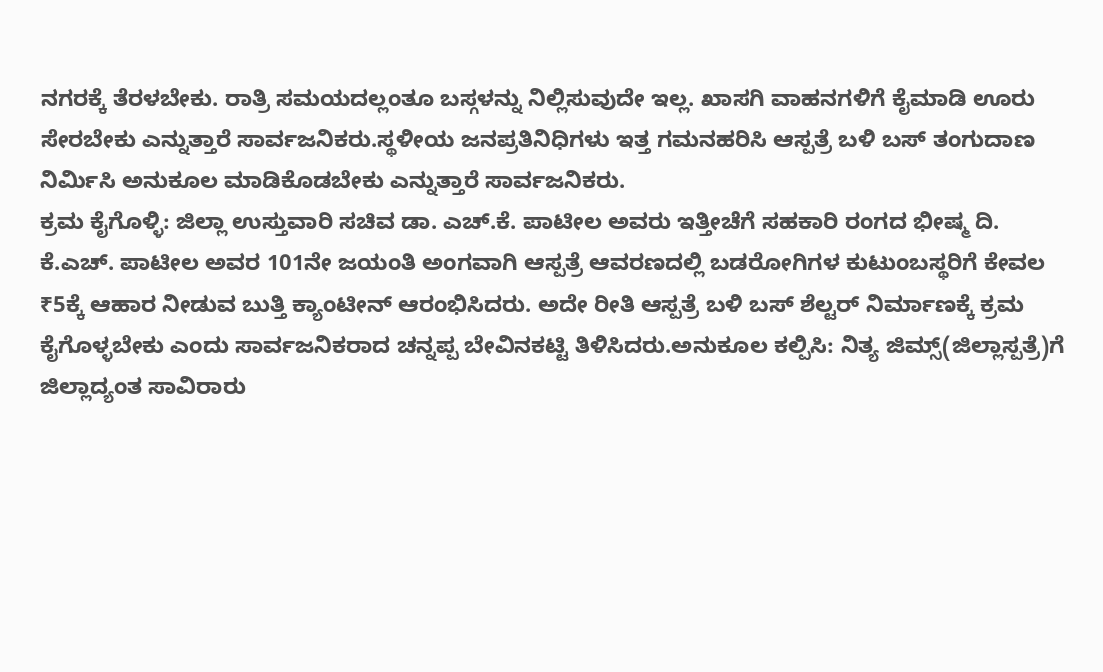ನಗರಕ್ಕೆ ತೆರಳಬೇಕು. ರಾತ್ರಿ ಸಮಯದಲ್ಲಂತೂ ಬಸ್ಗಳನ್ನು ನಿಲ್ಲಿಸುವುದೇ ಇಲ್ಲ. ಖಾಸಗಿ ವಾಹನಗಳಿಗೆ ಕೈಮಾಡಿ ಊರು ಸೇರಬೇಕು ಎನ್ನುತ್ತಾರೆ ಸಾರ್ವಜನಿಕರು.ಸ್ಥಳೀಯ ಜನಪ್ರತಿನಿಧಿಗಳು ಇತ್ತ ಗಮನಹರಿಸಿ ಆಸ್ಪತ್ರೆ ಬಳಿ ಬಸ್ ತಂಗುದಾಣ ನಿರ್ಮಿಸಿ ಅನುಕೂಲ ಮಾಡಿಕೊಡಬೇಕು ಎನ್ನುತ್ತಾರೆ ಸಾರ್ವಜನಿಕರು.
ಕ್ರಮ ಕೈಗೊಳ್ಳಿ: ಜಿಲ್ಲಾ ಉಸ್ತುವಾರಿ ಸಚಿವ ಡಾ. ಎಚ್.ಕೆ. ಪಾಟೀಲ ಅವರು ಇತ್ತೀಚೆಗೆ ಸಹಕಾರಿ ರಂಗದ ಭೀಷ್ಮ ದಿ. ಕೆ.ಎಚ್. ಪಾಟೀಲ ಅವರ 101ನೇ ಜಯಂತಿ ಅಂಗವಾಗಿ ಆಸ್ಪತ್ರೆ ಆವರಣದಲ್ಲಿ ಬಡರೋಗಿಗಳ ಕುಟುಂಬಸ್ಥರಿಗೆ ಕೇವಲ ₹5ಕ್ಕೆ ಆಹಾರ ನೀಡುವ ಬುತ್ತಿ ಕ್ಯಾಂಟೀನ್ ಆರಂಭಿಸಿದರು. ಅದೇ ರೀತಿ ಆಸ್ಪತ್ರೆ ಬಳಿ ಬಸ್ ಶೆಲ್ಟರ್ ನಿರ್ಮಾಣಕ್ಕೆ ಕ್ರಮ ಕೈಗೊಳ್ಳಬೇಕು ಎಂದು ಸಾರ್ವಜನಿಕರಾದ ಚನ್ನಪ್ಪ ಬೇವಿನಕಟ್ಟಿ ತಿಳಿಸಿದರು.ಅನುಕೂಲ ಕಲ್ಪಿಸಿ: ನಿತ್ಯ ಜಿಮ್ಸ್(ಜಿಲ್ಲಾಸ್ಪತ್ರೆ)ಗೆ ಜಿಲ್ಲಾದ್ಯಂತ ಸಾವಿರಾರು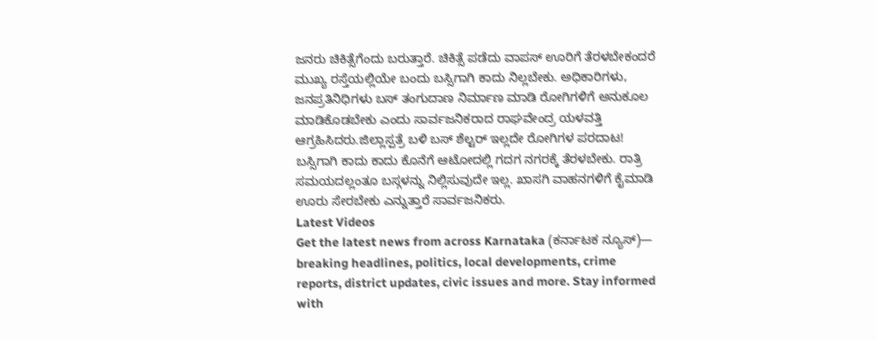ಜನರು ಚಿಕಿತ್ಸೆಗೆಂದು ಬರುತ್ತಾರೆ. ಚಿಕಿತ್ಸೆ ಪಡೆದು ವಾಪಸ್ ಊರಿಗೆ ತೆರಳಬೇಕಂದರೆ ಮುಖ್ಯ ರಸ್ತೆಯಲ್ಲಿಯೇ ಬಂದು ಬಸ್ಸಿಗಾಗಿ ಕಾದು ನಿಲ್ಲಬೇಕು. ಅಧಿಕಾರಿಗಳು, ಜನಪ್ರತಿನಿಧಿಗಳು ಬಸ್ ತಂಗುದಾಣ ನಿರ್ಮಾಣ ಮಾಡಿ ರೋಗಿಗಳಿಗೆ ಅನುಕೂಲ ಮಾಡಿಕೊಡಬೇಕು ಎಂದು ಸಾರ್ವಜನಿಕರಾದ ರಾಘವೇಂದ್ರ ಯಳವತ್ತಿ ಆಗ್ರಹಿಸಿದರು.ಜಿಲ್ಲಾಸ್ಪತ್ರೆ ಬಳಿ ಬಸ್ ಶೆಲ್ಟರ್ ಇಲ್ಲದೇ ರೋಗಿಗಳ ಪರದಾಟ!
ಬಸ್ಸಿಗಾಗಿ ಕಾದು ಕಾದು ಕೊನೆಗೆ ಆಟೋದಲ್ಲಿ ಗದಗ ನಗರಕ್ಕೆ ತೆರಳಬೇಕು. ರಾತ್ರಿ ಸಮಯದಲ್ಲಂತೂ ಬಸ್ಗಳನ್ನು ನಿಲ್ಲಿಸುವುದೇ ಇಲ್ಲ. ಖಾಸಗಿ ವಾಹನಗಳಿಗೆ ಕೈಮಾಡಿ ಊರು ಸೇರಬೇಕು ಎನ್ನುತ್ತಾರೆ ಸಾರ್ವಜನಿಕರು.
Latest Videos
Get the latest news from across Karnataka (ಕರ್ನಾಟಕ ನ್ಯೂಸ್)— breaking headlines, politics, local developments, crime reports, district updates, civic issues and more. Stay informed with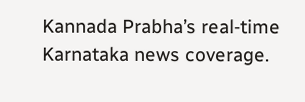Kannada Prabha’s real‑time Karnataka news coverage.